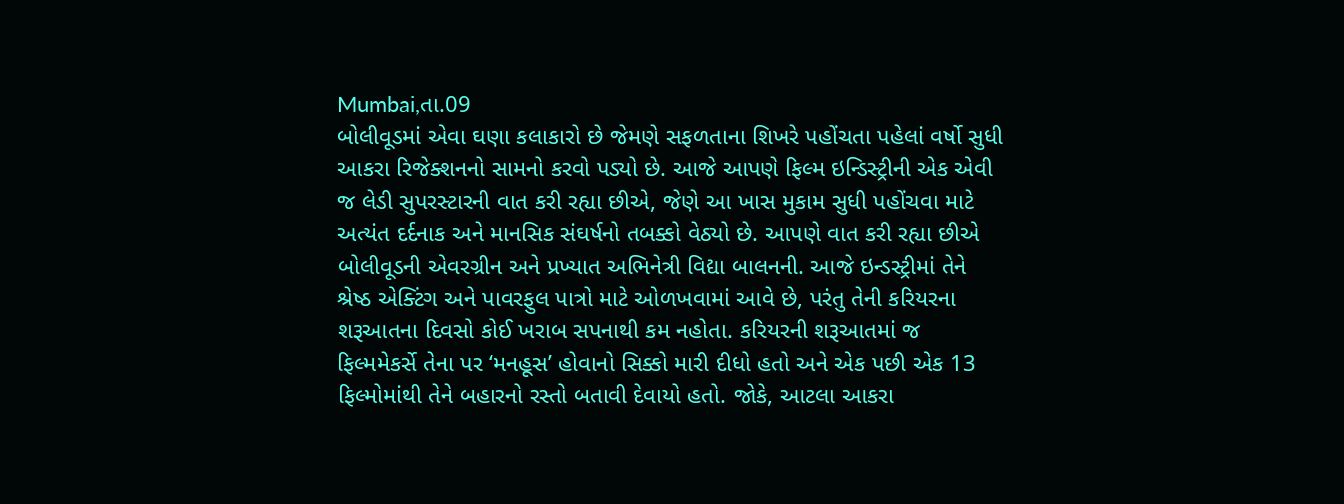Mumbai,તા.09
બોલીવૂડમાં એવા ઘણા કલાકારો છે જેમણે સફળતાના શિખરે પહોંચતા પહેલાં વર્ષો સુધી આકરા રિજેક્શનનો સામનો કરવો પડ્યો છે. આજે આપણે ફિલ્મ ઇન્ડિસ્ટ્રીની એક એવી જ લેડી સુપરસ્ટારની વાત કરી રહ્યા છીએ, જેણે આ ખાસ મુકામ સુધી પહોંચવા માટે અત્યંત દર્દનાક અને માનસિક સંઘર્ષનો તબક્કો વેઠ્યો છે. આપણે વાત કરી રહ્યા છીએ બોલીવૂડની એવરગ્રીન અને પ્રખ્યાત અભિનેત્રી વિદ્યા બાલનની. આજે ઇન્ડસ્ટ્રીમાં તેને શ્રેષ્ઠ એક્ટિંગ અને પાવરફુલ પાત્રો માટે ઓળખવામાં આવે છે, પરંતુ તેની કરિયરના શરૂઆતના દિવસો કોઈ ખરાબ સપનાથી કમ નહોતા. કરિયરની શરૂઆતમાં જ ફિલ્મમેકર્સે તેના પર ‘મનહૂસ’ હોવાનો સિક્કો મારી દીધો હતો અને એક પછી એક 13 ફિલ્મોમાંથી તેને બહારનો રસ્તો બતાવી દેવાયો હતો. જોકે, આટલા આકરા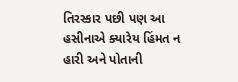તિરસ્કાર પછી પણ આ હસીનાએ ક્યારેય હિંમત ન હારી અને પોતાની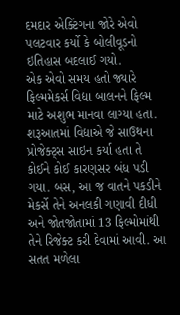દમદાર એક્ટિંગના જોરે એવો પલટવાર કર્યો કે બોલીવૂડનો ઇતિહાસ બદલાઈ ગયો.
એક એવો સમય હતો જ્યારે ફિલ્મમેકર્સ વિદ્યા બાલનને ફિલ્મ માટે અશુભ માનવા લાગ્યા હતા. શરૂઆતમાં વિદ્યાએ જે સાઉથના પ્રોજેક્ટ્સ સાઇન કર્યા હતા તે કોઈને કોઈ કારણસર બંધ પડી ગયા. બસ, આ જ વાતને પકડીને મેકર્સે તેને અનલકી ગણાવી દીધી અને જોતજોતામાં 13 ફિલ્મોમાંથી તેને રિજેક્ટ કરી દેવામાં આવી. આ સતત મળેલા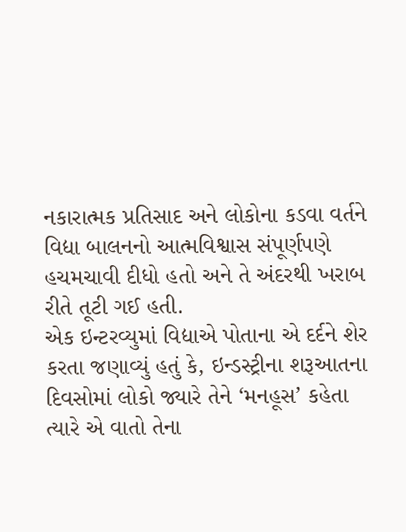નકારાત્મક પ્રતિસાદ અને લોકોના કડવા વર્તને વિદ્યા બાલનનો આત્મવિશ્વાસ સંપૂર્ણપણે હચમચાવી દીધો હતો અને તે અંદરથી ખરાબ રીતે તૂટી ગઈ હતી.
એક ઇન્ટરવ્યુમાં વિદ્યાએ પોતાના એ દર્દને શેર કરતા જણાવ્યું હતું કે, ઇન્ડસ્ટ્રીના શરૂઆતના દિવસોમાં લોકો જ્યારે તેને ‘મનહૂસ’ કહેતા ત્યારે એ વાતો તેના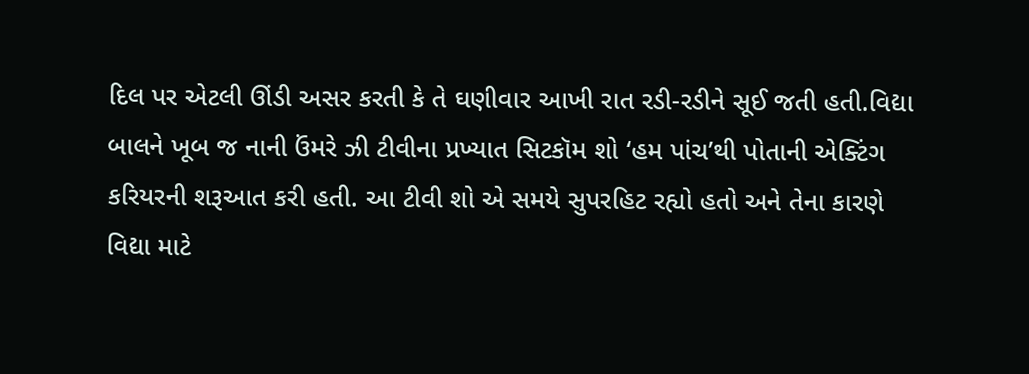દિલ પર એટલી ઊંડી અસર કરતી કે તે ઘણીવાર આખી રાત રડી-રડીને સૂઈ જતી હતી.વિદ્યા બાલને ખૂબ જ નાની ઉંમરે ઝી ટીવીના પ્રખ્યાત સિટકૉમ શો ‘હમ પાંચ’થી પોતાની એક્ટિંગ કરિયરની શરૂઆત કરી હતી. આ ટીવી શો એ સમયે સુપરહિટ રહ્યો હતો અને તેના કારણે વિદ્યા માટે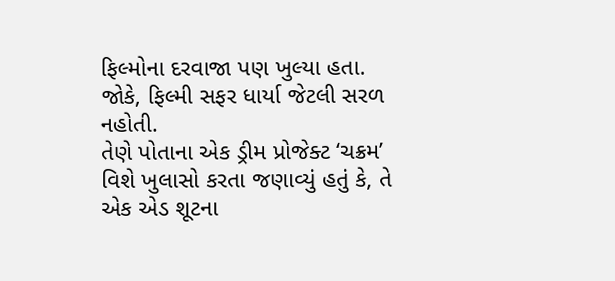ફિલ્મોના દરવાજા પણ ખુલ્યા હતા. જોકે, ફિલ્મી સફર ધાર્યા જેટલી સરળ નહોતી.
તેણે પોતાના એક ડ્રીમ પ્રોજેક્ટ ‘ચક્રમ’ વિશે ખુલાસો કરતા જણાવ્યું હતું કે, તે એક એડ શૂટના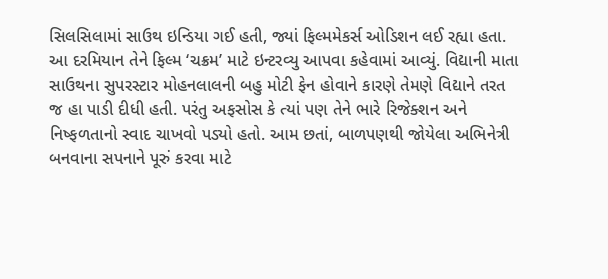સિલસિલામાં સાઉથ ઇન્ડિયા ગઈ હતી, જ્યાં ફિલ્મમેકર્સ ઓડિશન લઈ રહ્યા હતા. આ દરમિયાન તેને ફિલ્મ ‘ચક્રમ’ માટે ઇન્ટરવ્યુ આપવા કહેવામાં આવ્યું. વિદ્યાની માતા સાઉથના સુપરસ્ટાર મોહનલાલની બહુ મોટી ફેન હોવાને કારણે તેમણે વિદ્યાને તરત જ હા પાડી દીધી હતી. પરંતુ અફસોસ કે ત્યાં પણ તેને ભારે રિજેક્શન અને નિષ્ફળતાનો સ્વાદ ચાખવો પડ્યો હતો. આમ છતાં, બાળપણથી જોયેલા અભિનેત્રી બનવાના સપનાને પૂરું કરવા માટે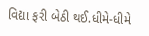વિદ્યા ફરી બેઠી થઈ.ધીમે-ધીમે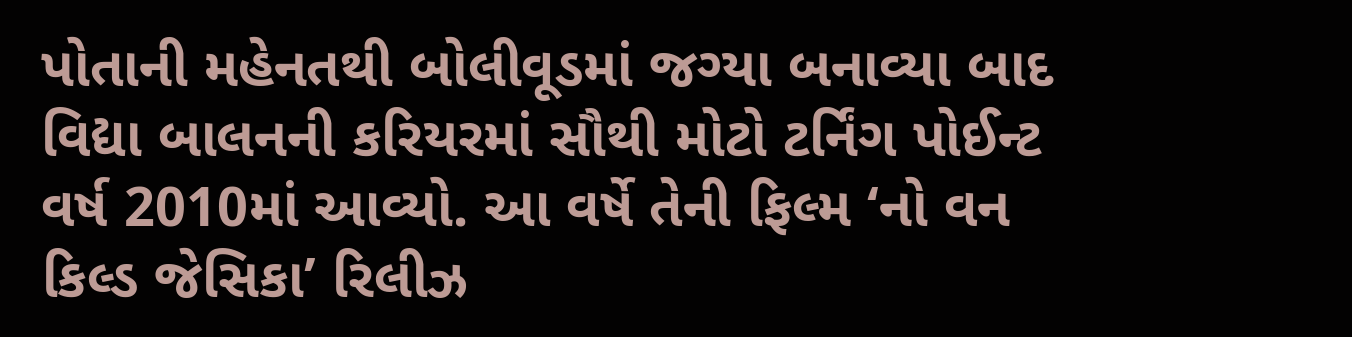પોતાની મહેનતથી બોલીવૂડમાં જગ્યા બનાવ્યા બાદ વિદ્યા બાલનની કરિયરમાં સૌથી મોટો ટર્નિંગ પોઈન્ટ વર્ષ 2010માં આવ્યો. આ વર્ષે તેની ફિલ્મ ‘નો વન કિલ્ડ જેસિકા’ રિલીઝ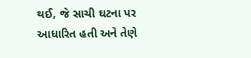થઈ, જે સાચી ઘટના પર આધારિત હતી અને તેણે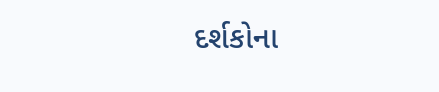દર્શકોના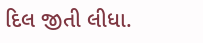દિલ જીતી લીધા.